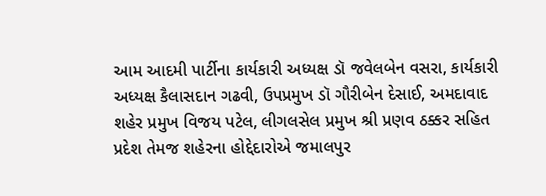આમ આદમી પાર્ટીના કાર્યકારી અધ્યક્ષ ડૉ જવેલબેન વસરા, કાર્યકારી અધ્યક્ષ કૈલાસદાન ગઢવી, ઉપપ્રમુખ ડૉ ગૌરીબેન દેસાઈ, અમદાવાદ શહેર પ્રમુખ વિજય પટેલ, લીગલસેલ પ્રમુખ શ્રી પ્રણવ ઠક્કર સહિત પ્રદેશ તેમજ શહેરના હોદ્દેદારોએ જમાલપુર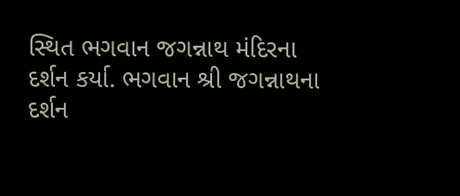સ્થિત ભગવાન જગન્નાથ મંદિરના દર્શન કર્યા. ભગવાન શ્રી જગન્નાથના દર્શન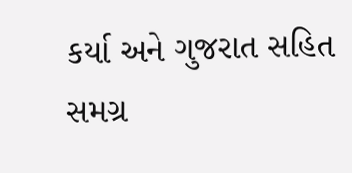કર્યા અને ગુજરાત સહિત સમગ્ર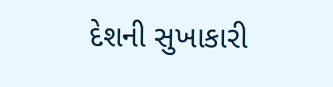દેશની સુખાકારી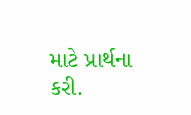માટે પ્રાર્થના કરી.